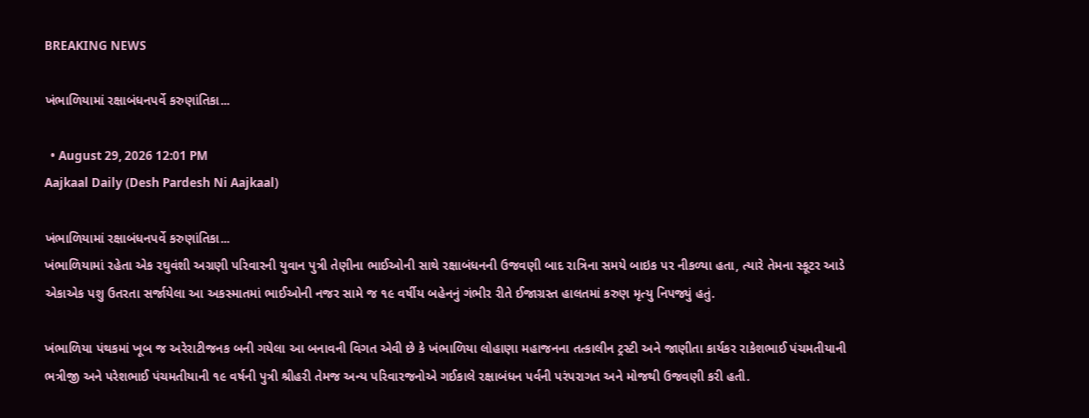BREAKING NEWS

ખંભાળિયામાં રક્ષાબંધનપર્વે કરુણાંતિકા...

  • August 29, 2026 12:01 PM
Aajkaal Daily (Desh Pardesh Ni Aajkaal)

ખંભાળિયામાં રક્ષાબંધનપર્વે કરુણાંતિકા...
ખંભાળિયામાં રહેતા એક રઘુવંશી અગ્રણી પરિવારની યુવાન પુત્રી તેણીના ભાઈઓની સાથે રક્ષાબંધનની ઉજવણી બાદ રાત્રિના સમયે બાઇક પર નીકળ્યા હતા, ત્યારે તેમના સ્કૂટર આડે એકાએક પશુ ઉતરતા સર્જાયેલા આ અકસ્માતમાં ભાઈઓની નજર સામે જ ૧૯ વર્ષીય બહેનનું ગંભીર રીતે ઈજાગ્રસ્ત હાલતમાં કરુણ મૃત્યુ નિપજ્યું હતું.

ખંભાળિયા પંથકમાં ખૂબ જ અરેરાટીજનક બની ગયેલા આ બનાવની વિગત એવી છે કે ખંભાળિયા લોહાણા મહાજનના તત્કાલીન ટ્રસ્ટી અને જાણીતા કાર્યકર રાકેશભાઈ પંચમતીયાની ભત્રીજી અને પરેશભાઈ પંચમતીયાની ૧૯ વર્ષની પુત્રી શ્રીહરી તેમજ અન્ય પરિવારજનોએ ગઈકાલે રક્ષાબંધન પર્વની પરંપરાગત અને મોજથી ઉજવણી કરી હતી.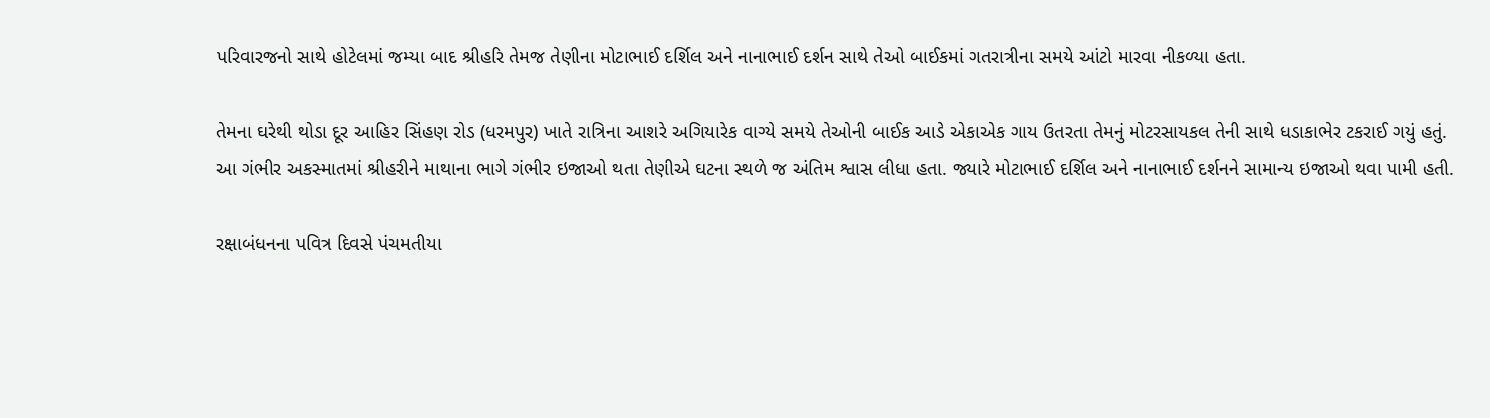પરિવારજનો સાથે હોટેલમાં જમ્યા બાદ શ્રીહરિ તેમજ તેણીના મોટાભાઈ દર્શિલ અને નાનાભાઈ દર્શન સાથે તેઓ બાઈકમાં ગતરાત્રીના સમયે આંટો મારવા નીકળ્યા હતા.

તેમના ઘરેથી થોડા દૂર આહિર સિંહણ રોડ (ધરમપુર) ખાતે રાત્રિના આશરે અગિયારેક વાગ્યે સમયે તેઓની બાઈક આડે એકાએક ગાય ઉતરતા તેમનું મોટરસાયકલ તેની સાથે ધડાકાભેર ટકરાઈ ગયું હતું. આ ગંભીર અકસ્માતમાં શ્રીહરીને માથાના ભાગે ગંભીર ઇજાઓ થતા તેણીએ ઘટના સ્થળે જ અંતિમ શ્વાસ લીધા હતા. જ્યારે મોટાભાઈ દર્શિલ અને નાનાભાઈ દર્શનને સામાન્ય ઇજાઓ થવા પામી હતી.

રક્ષાબંધનના પવિત્ર દિવસે પંચમતીયા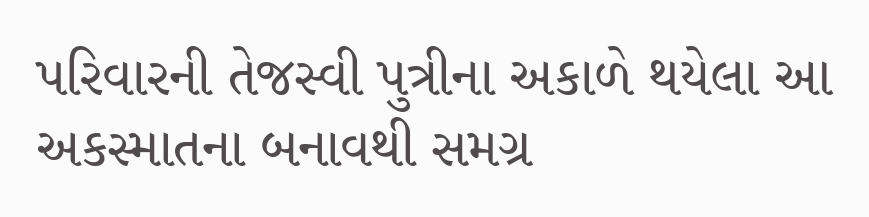પરિવારની તેજસ્વી પુત્રીના અકાળે થયેલા આ અકસ્માતના બનાવથી સમગ્ર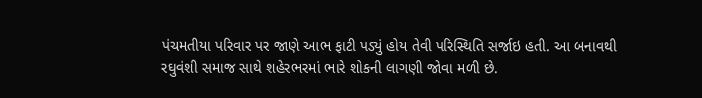પંચમતીયા પરિવાર પર જાણે આભ ફાટી પડ્યું હોય તેવી પરિસ્થિતિ સર્જાઇ હતી. આ બનાવથી રઘુવંશી સમાજ સાથે શહેરભરમાં ભારે શોકની લાગણી જોવા મળી છે.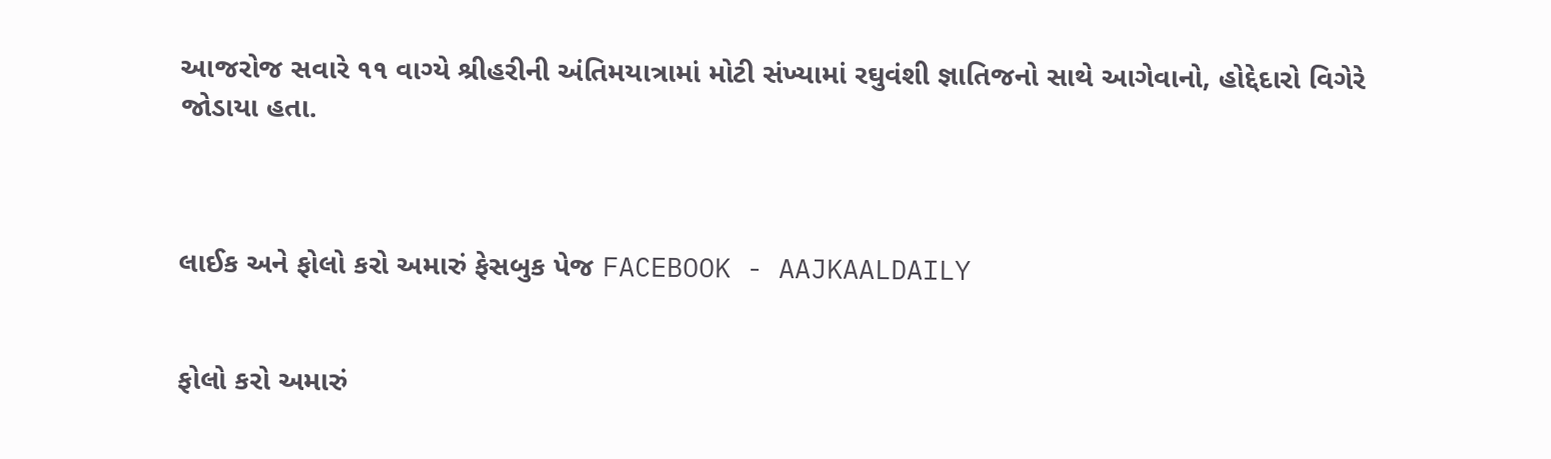આજરોજ સવારે ૧૧ વાગ્યે શ્રીહરીની અંતિમયાત્રામાં મોટી સંખ્યામાં રઘુવંશી જ્ઞાતિજનો સાથે આગેવાનો, હોદ્દેદારો વિગેરે જોડાયા હતા.



લાઈક અને ફોલો કરો અમારું ફેસબુક પેજ FACEBOOK - AAJKAALDAILY


ફોલો કરો અમારું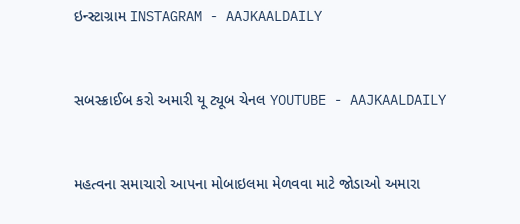ઇન્સ્ટાગ્રામ INSTAGRAM - AAJKAALDAILY


સબસ્ક્રાઈબ કરો અમારી યૂ ટ્યૂબ ચેનલ YOUTUBE - AAJKAALDAILY


મહત્વના સમાચારો આપના મોબાઇલમા મેળવવા માટે જોડાઓ અમારા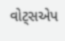વોટ્સએપ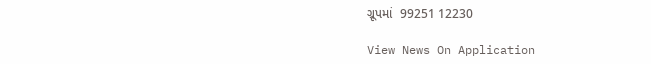ગ્રૂપમાં  99251 12230

View News On Application